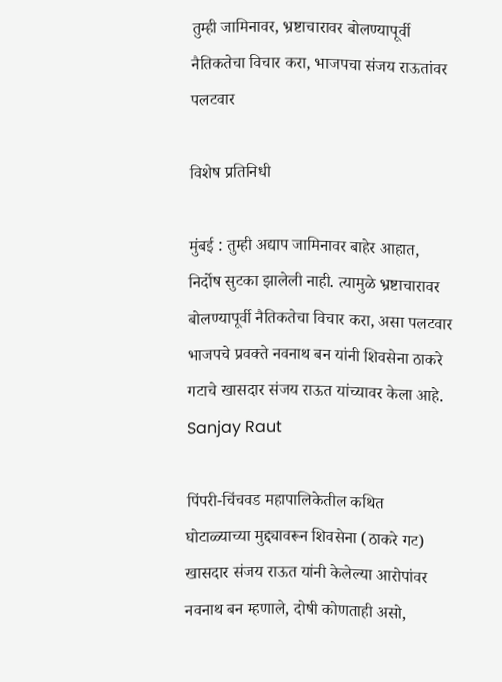तुम्ही जामिनावर, भ्रष्टाचारावर बोलण्यापूर्वी नैतिकतेचा विचार करा, भाजपचा संजय राऊतांवर पलटवार

विशेष प्रतिनिधी

मुंबई : तुम्ही अद्याप जामिनावर बाहेर आहात, निर्दोष सुटका झालेली नाही. त्यामुळे भ्रष्टाचारावर बोलण्यापूर्वी नैतिकतेचा विचार करा, असा पलटवार भाजपचे प्रवक्ते नवनाथ बन यांनी शिवसेना ठाकरे गटाचे खासदार संजय राऊत यांच्यावर केला आहे. Sanjay Raut

पिंपरी-चिंचवड महापालिकेतील कथित घोटाळ्याच्या मुद्द्यावरून शिवसेना (ठाकरे गट) खासदार संजय राऊत यांनी केलेल्या आरोपांवर नवनाथ बन म्हणाले, दोषी कोणताही असो,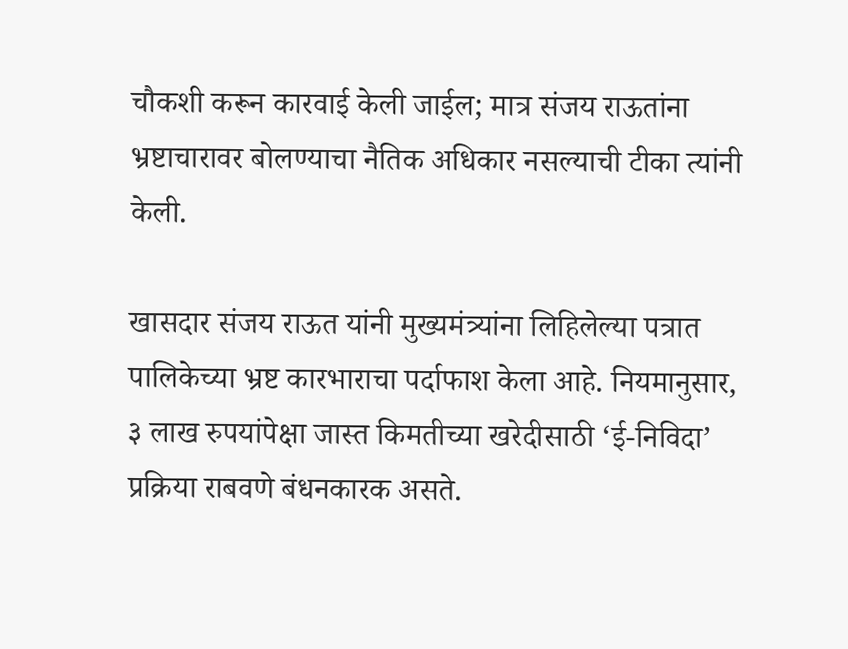चौकशी करून कारवाई केली जाईल; मात्र संजय राऊतांना भ्रष्टाचारावर बोलण्याचा नैतिक अधिकार नसल्याची टीका त्यांनी केली.

खासदार संजय राऊत यांनी मुख्यमंत्र्यांना लिहिलेल्या पत्रात पालिकेच्या भ्रष्ट कारभाराचा पर्दाफाश केला आहे. नियमानुसार, ३ लाख रुपयांपेक्षा जास्त किमतीच्या खरेदीसाठी ‘ई-निविदा’ प्रक्रिया राबवणे बंधनकारक असते.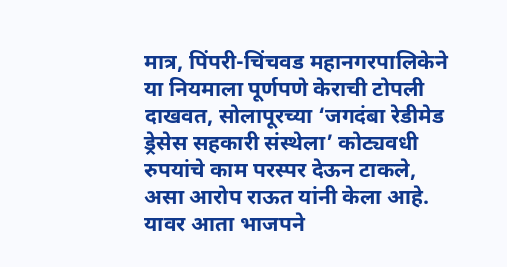मात्र, पिंपरी-चिंचवड महानगरपालिकेने या नियमाला पूर्णपणे केराची टोपली दाखवत, सोलापूरच्या ‘जगदंबा रेडीमेड ड्रेसेस सहकारी संस्थेला’ कोट्यवधी रुपयांचे काम परस्पर देऊन टाकले, असा आरोप राऊत यांनी केला आहे. यावर आता भाजपने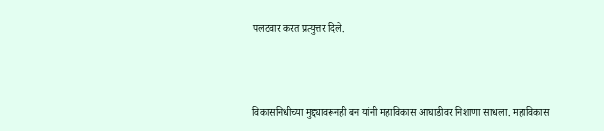पलटवार करत प्रत्युत्तर दिले.



विकासनिधीच्या मुद्द्यावरूनही बन यांनी महाविकास आघाडीवर निशाणा साधला. महाविकास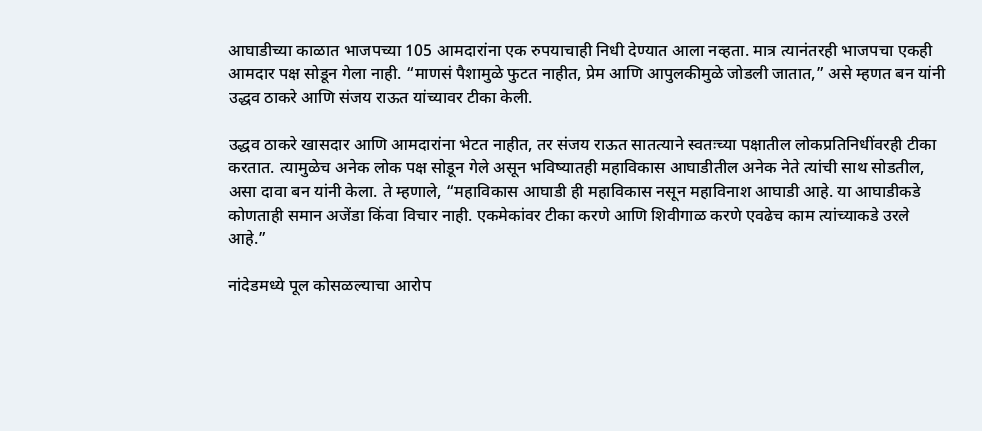आघाडीच्या काळात भाजपच्या 105 आमदारांना एक रुपयाचाही निधी देण्यात आला नव्हता. मात्र त्यानंतरही भाजपचा एकही आमदार पक्ष सोडून गेला नाही. “माणसं पैशामुळे फुटत नाहीत, प्रेम आणि आपुलकीमुळे जोडली जातात,” असे म्हणत बन यांनी उद्धव ठाकरे आणि संजय राऊत यांच्यावर टीका केली.

उद्धव ठाकरे खासदार आणि आमदारांना भेटत नाहीत, तर संजय राऊत सातत्याने स्वतःच्या पक्षातील लोकप्रतिनिधींवरही टीका करतात. त्यामुळेच अनेक लोक पक्ष सोडून गेले असून भविष्यातही महाविकास आघाडीतील अनेक नेते त्यांची साथ सोडतील, असा दावा बन यांनी केला. ते म्हणाले, “महाविकास आघाडी ही महाविकास नसून महाविनाश आघाडी आहे. या आघाडीकडे कोणताही समान अजेंडा किंवा विचार नाही. एकमेकांवर टीका करणे आणि शिवीगाळ करणे एवढेच काम त्यांच्याकडे उरले आहे.”

नांदेडमध्ये पूल कोसळल्याचा आरोप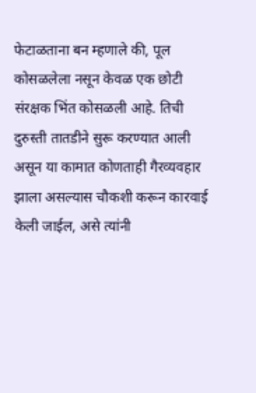फेटाळताना बन म्हणाले की, पूल कोसळलेला नसून केवळ एक छोटी संरक्षक भिंत कोसळली आहे. तिची दुरुस्ती तातडीने सुरू करण्यात आली असून या कामात कोणताही गैरव्यवहार झाला असल्यास चौकशी करून कारवाई केली जाईल, असे त्यांनी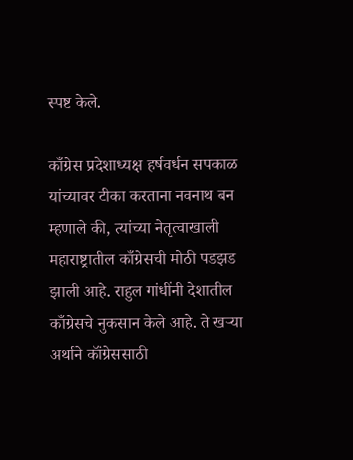स्पष्ट केले.

काँग्रेस प्रदेशाध्यक्ष हर्षवर्धन सपकाळ यांच्यावर टीका करताना नवनाथ बन म्हणाले की, त्यांच्या नेतृत्वाखाली महाराष्ट्रातील काँग्रेसची मोठी पडझड झाली आहे. राहुल गांधींनी देशातील काँग्रेसचे नुकसान केले आहे. ते खऱ्या अर्थाने कॉंग्रेससाठी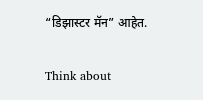“डिझास्टर मॅन” आहेत.

Think about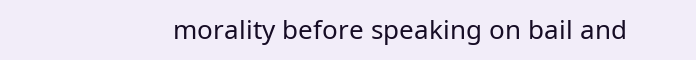morality before speaking on bail and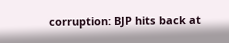corruption: BJP hits back at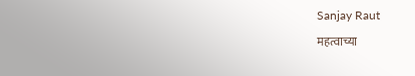Sanjay Raut

महत्वाच्या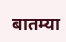बातम्या